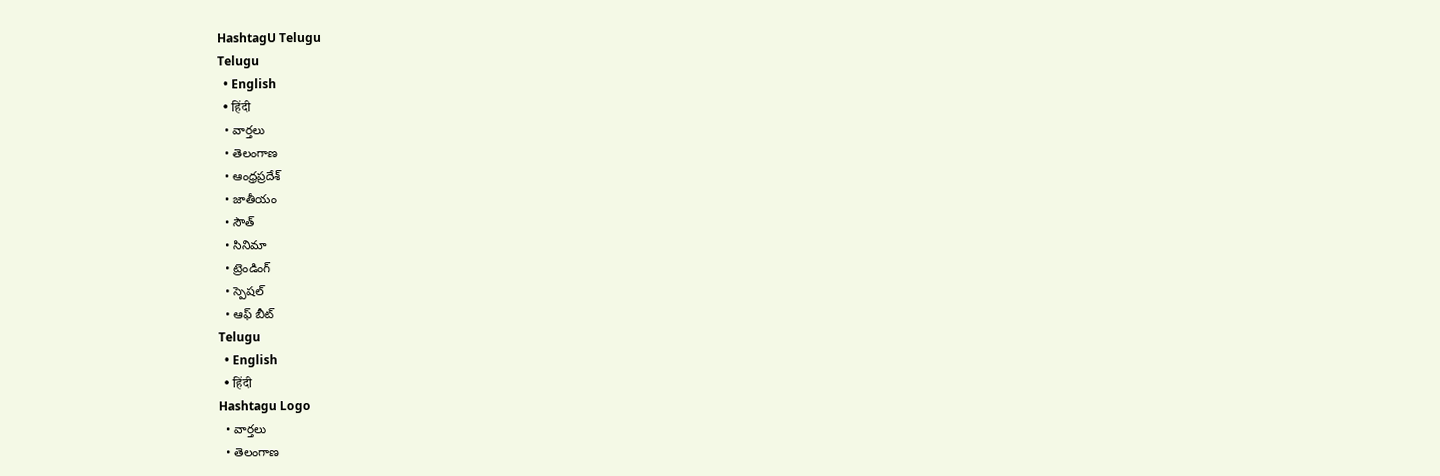HashtagU Telugu
Telugu
  • English
  • हिंदी
  • వార్తలు
  • తెలంగాణ
  • ఆంధ్రప్రదేశ్
  • జాతీయం
  • సౌత్
  • సినిమా
  • ట్రెండింగ్
  • స్పెషల్
  • ఆఫ్ బీట్
Telugu
  • English
  • हिंदी
Hashtagu Logo
  • వార్తలు
  • తెలంగాణ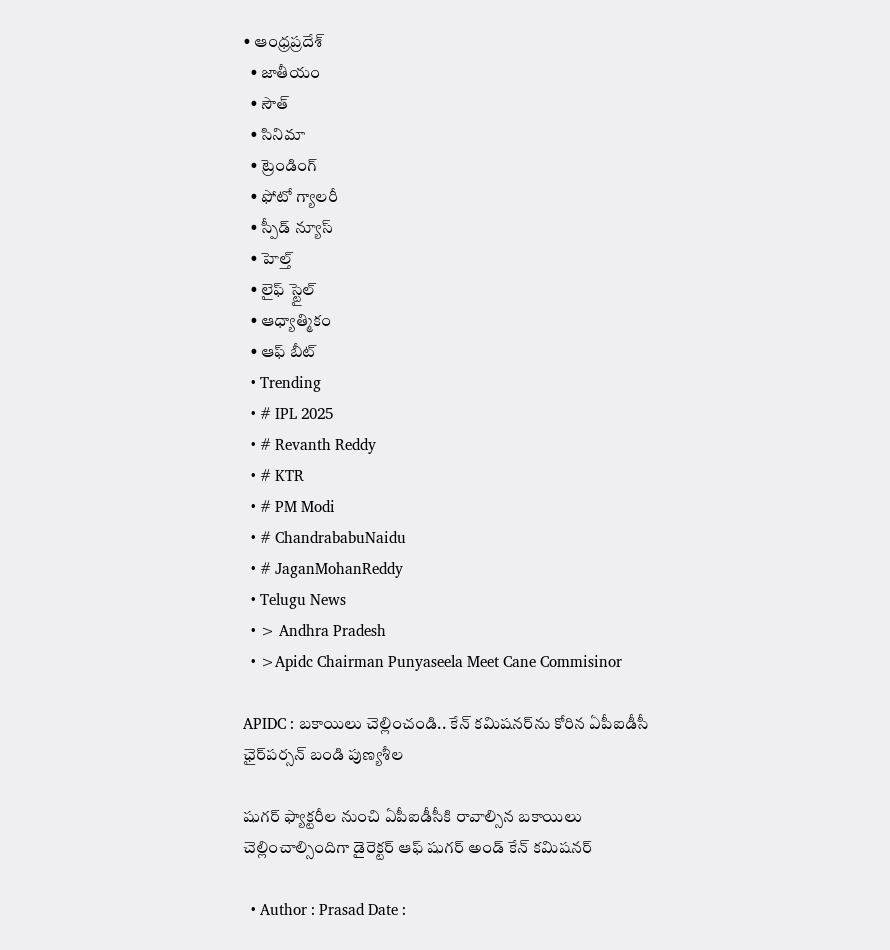• ఆంధ్రప్రదేశ్
  • జాతీయం
  • సౌత్
  • సినిమా
  • ట్రెండింగ్
  • ఫోటో గ్యాలరీ
  • స్పీడ్ న్యూస్
  • హెల్త్
  • లైఫ్ స్టైల్
  • ఆధ్యాత్మికం
  • ఆఫ్ బీట్
  • Trending
  • # IPL 2025
  • # Revanth Reddy
  • # KTR
  • # PM Modi
  • # ChandrababuNaidu
  • # JaganMohanReddy
  • Telugu News
  • > Andhra Pradesh
  • >Apidc Chairman Punyaseela Meet Cane Commisinor

APIDC : బ‌కాయిలు చెల్లించండి.. కేన్ క‌మిష‌న‌ర్‌ను కోరిన ఏపీఐడీసీ ఛైర్‌ప‌ర్స‌న్ బండి పుణ్య‌శీల‌

షుగ‌ర్ ఫ్యాక్ట‌రీల నుంచి ఏపీఐడీసీకి రావాల్సిన బ‌కాయిలు చెల్లించాల్సిందిగా డైరెక్ట‌ర్ ఆఫ్ షుగ‌ర్ అండ్ కేన్ క‌మిష‌న‌ర్

  • Author : Prasad Date :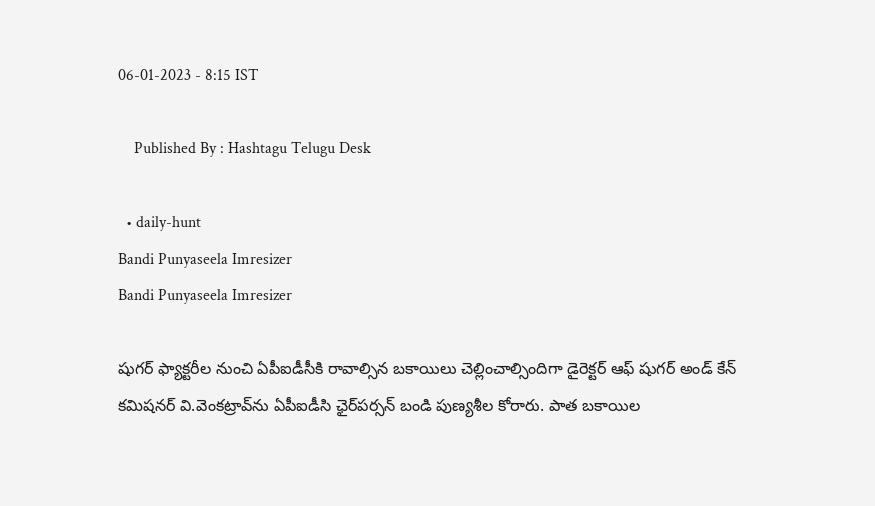06-01-2023 - 8:15 IST

    Published By : Hashtagu Telugu Desk

  • daily-hunt
Bandi Punyaseela Imresizer
Bandi Punyaseela Imresizer

షుగ‌ర్ ఫ్యాక్ట‌రీల నుంచి ఏపీఐడీసీకి రావాల్సిన బ‌కాయిలు చెల్లించాల్సిందిగా డైరెక్ట‌ర్ ఆఫ్ షుగ‌ర్ అండ్ కేన్ క‌మిష‌న‌ర్ వి.వెంక‌ట్రావ్‌ను ఏపీఐడీసి ఛైర్‌ప‌ర్స‌న్ బండి పుణ్య‌శీల కోరారు. పాత బ‌కాయిల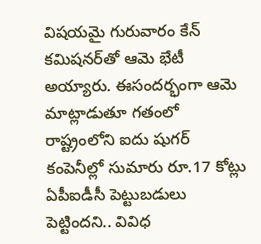విష‌య‌మై గురువారం కేన్ క‌మిష‌న‌ర్‌తో ఆమె భేటీ అయ్యారు. ఈసంద‌ర్భంగా ఆమె మాట్లాడుతూ గ‌తంలో రాష్ట్రంలోని ఐదు షుగ‌ర్ కంపెనీల్లో సుమారు రూ.17 కోట్లు ఏపీఐడీసీ పెట్టుబ‌డులు పెట్టింద‌ని.. వివిధ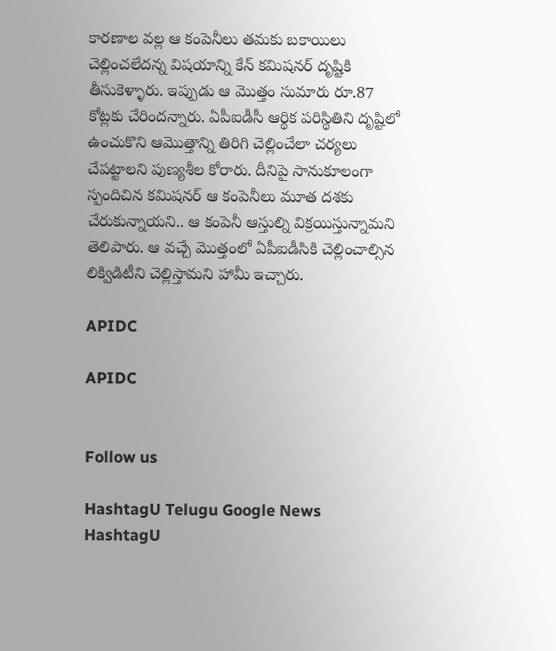కార‌ణాల వల్ల ఆ కంపెనీలు త‌మ‌కు బ‌కాయిలు చెల్లించ‌లేద‌న్న విష‌యాన్ని కేన్ క‌మిష‌న‌ర్ దృష్టికి తీసుకెళ్ళారు. ఇప్పుడు ఆ మొత్తం సుమారు రూ.87 కోట్ల‌కు చేరింద‌న్నారు. ఏపీఐడీసీ ఆర్థిక ప‌రిస్థితిని దృష్టిలో ఉంచుకొని ఆమొత్తాన్ని తిరిగి చెల్లించేలా చ‌ర్య‌లు చేప‌ట్టాల‌ని పుణ్య‌శీల కోరారు. దీనిపై సానుకూలంగా స్పందిచిన క‌మిష‌న‌ర్ ఆ కంపెనీలు మూత ద‌శ‌కు చేరుకున్నాయ‌ని.. ఆ కంపెనీ ఆస్తుల్ని విక్ర‌యిస్తున్నామ‌ని తెలిపారు. ఆ వ‌చ్చే మొత్తంలో ఏపీఐడీసికి చెల్లించాల్సిన లిక్విడిటీని చెల్లిస్తామ‌ని హామీ ఇచ్చారు.

APIDC

APIDC


Follow us

HashtagU Telugu Google News HashtagU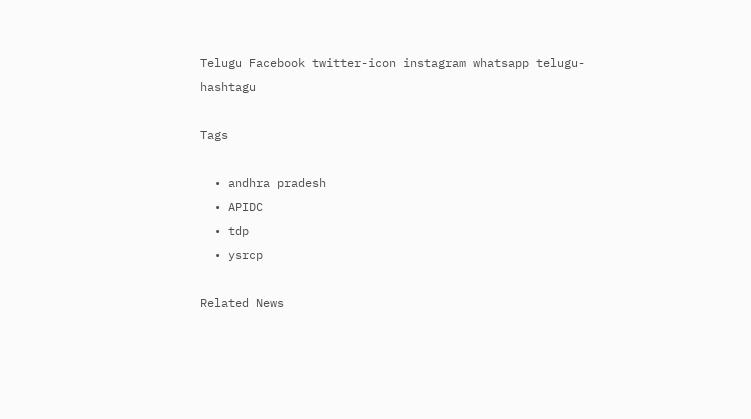Telugu Facebook twitter-icon instagram whatsapp telugu-hashtagu

Tags

  • andhra pradesh
  • APIDC
  • tdp
  • ysrcp

Related News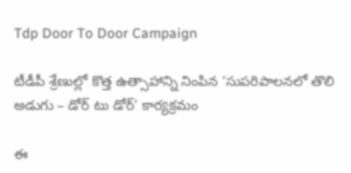Tdp Door To Door Campaign

టీడీపీ శ్రేణుల్లో కొత్త ఉత్సాహాన్ని నింపిన ‘సుపరిపాలనలో తొలి అడుగు – డోర్ టు డోర్’ కార్యక్రమం

ఈ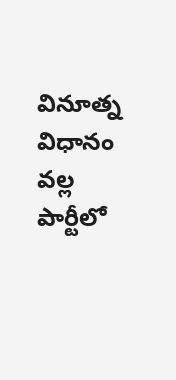వినూత్న విధానం వల్ల పార్టీలో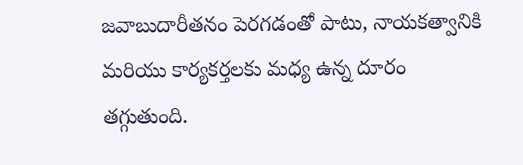జవాబుదారీతనం పెరగడంతో పాటు, నాయకత్వానికి మరియు కార్యకర్తలకు మధ్య ఉన్న దూరం తగ్గుతుంది.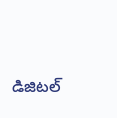డిజిటల్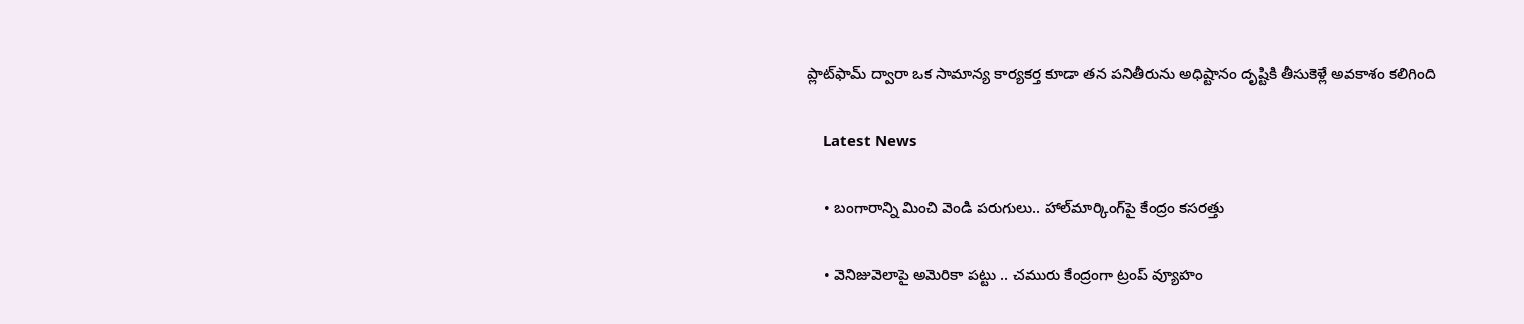ప్లాట్‌ఫామ్ ద్వారా ఒక సామాన్య కార్యకర్త కూడా తన పనితీరును అధిష్టానం దృష్టికి తీసుకెళ్లే అవకాశం కలిగింది

    Latest News

    • బంగారాన్ని మించి వెండి పరుగులు.. హాల్‌మార్కింగ్‌పై కేంద్రం కసరత్తు

    • వెనిజువెలాపై అమెరికా పట్టు .. చమురు కేంద్రంగా ట్రంప్ వ్యూహం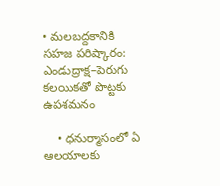• మలబద్దకానికి సహజ పరిష్కారం: ఎండుద్రాక్ష–పెరుగు కలయికతో పొట్టకు ఉపశమనం

    • ధనుర్మాసంలో ఏ ఆలయాలకు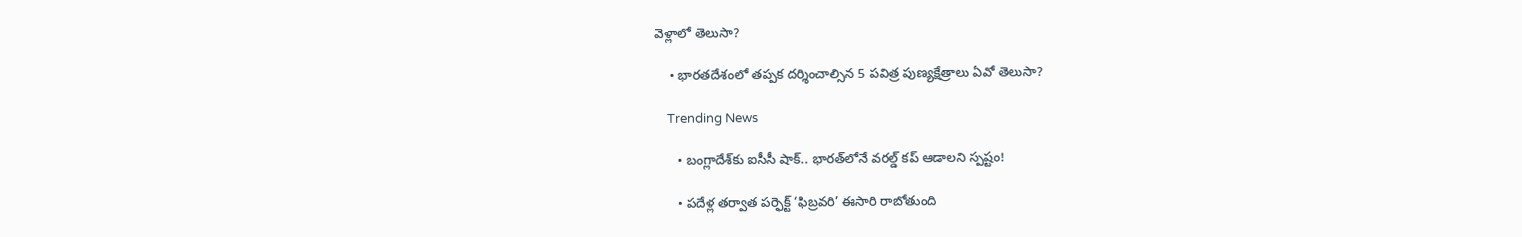వెళ్లాలో తెలుసా?

    • భారతదేశంలో తప్పక దర్శించాల్సిన 5 పవిత్ర పుణ్యక్షేత్రాలు ఏవో తెలుసా?

    Trending News

      • బంగ్లాదేశ్‌కు ఐసీసీ షాక్.. భారత్‌లోనే వరల్డ్ కప్ ఆడాలని స్పష్టం!

      • పదేళ్ల తర్వాత పర్ఫెక్ట్ ‘ఫిబ్రవరి’ ఈసారి రాబోతుంది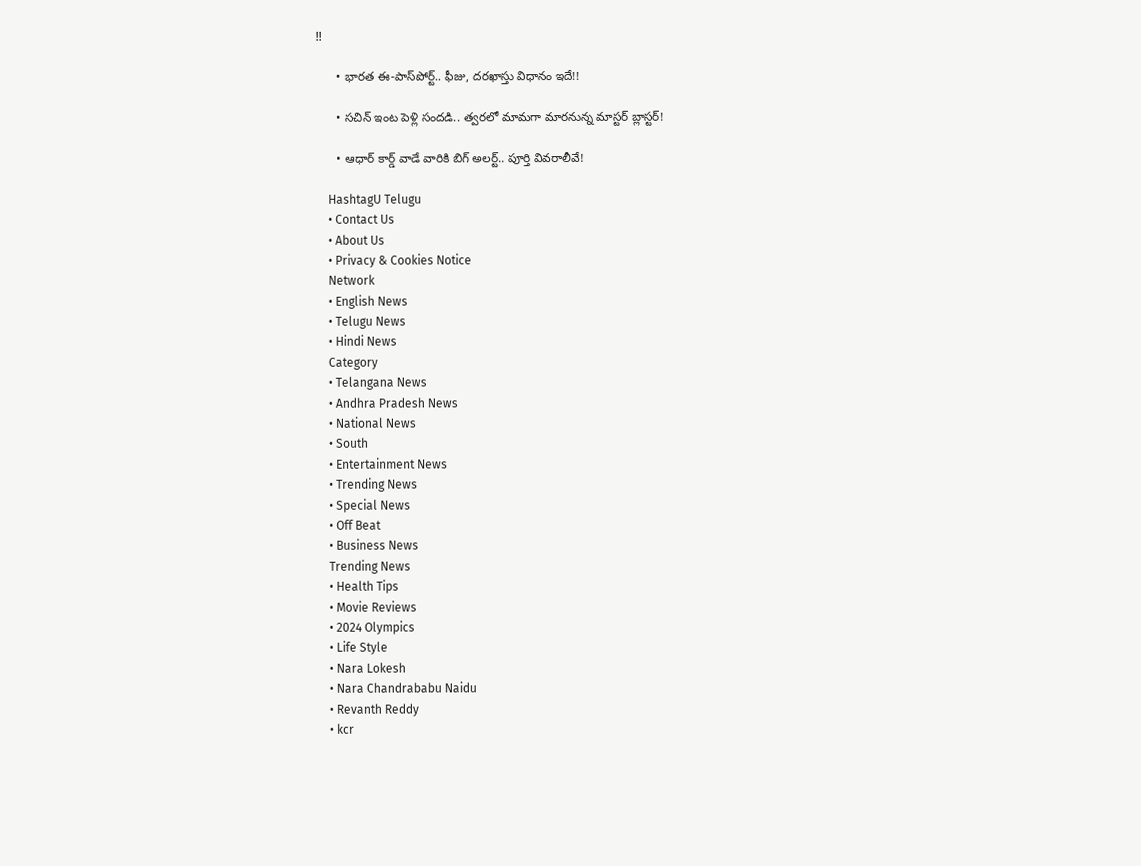!!

      • భారత ఈ-పాస్‌పోర్ట్.. ఫీజు, దరఖాస్తు విధానం ఇదే!!

      • సచిన్ ఇంట పెళ్లి సంద‌డి.. త్వ‌ర‌లో మామ‌గా మార‌నున్న మాస్ట‌ర్ బ్లాస్ట‌ర్‌!

      • ఆధార్ కార్డ్ వాడే వారికి బిగ్ అల‌ర్ట్‌.. పూర్తి వివరాలీవే!

    HashtagU Telugu
    • Contact Us
    • About Us
    • Privacy & Cookies Notice
    Network
    • English News
    • Telugu News
    • Hindi News
    Category
    • Telangana News
    • Andhra Pradesh News
    • National News
    • South
    • Entertainment News
    • Trending News
    • Special News
    • Off Beat
    • Business News
    Trending News
    • Health Tips
    • Movie Reviews
    • 2024 Olympics
    • Life Style
    • Nara Lokesh
    • Nara Chandrababu Naidu
    • Revanth Reddy
    • kcr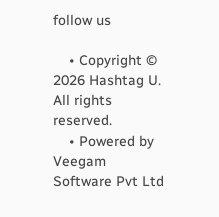follow us

    • Copyright © 2026 Hashtag U. All rights reserved.
    • Powered by Veegam Software Pvt Ltd